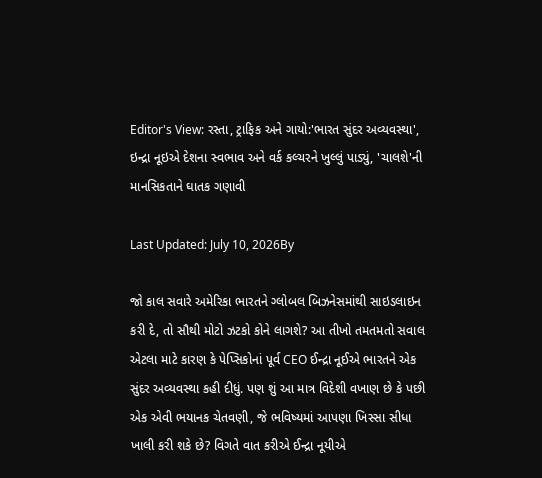Editor's View: રસ્તા, ટ્રાફિક અને ગાયો:'ભારત સુંદર અવ્યવસ્થા', ઇન્દ્રા નૂઇએ દેશના સ્વભાવ અને વર્ક કલ્ચરને ખુલ્લું પાડ્યું, 'ચાલશે'ની માનસિકતાને ઘાતક ગણાવી

Last Updated: July 10, 2026By

જો કાલ સવારે અમેરિકા ભારતને ગ્લોબલ બિઝનેસમાંથી સાઇડલાઇન કરી દે, તો સૌથી મોટો ઝટકો કોને લાગશે? આ તીખો તમતમતો સવાલ એટલા માટે કારણ કે પેપ્સિકોનાં પૂર્વ CEO ઈન્દ્રા નૂઈએ ભારતને એક સુંદર અવ્યવસ્થા કહી દીધું. પણ શું આ માત્ર વિદેશી વખાણ છે કે પછી એક એવી ભયાનક ચેતવણી, જે ભવિષ્યમાં આપણા ખિસ્સા સીધા ખાલી કરી શકે છે? વિગતે વાત કરીએ ઈન્દ્રા નૂયીએ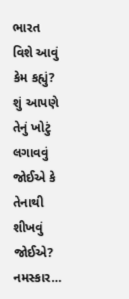ભારત વિશે આવું કેમ કહ્યું? શું આપણે તેનું ખોટું લગાવવું જોઈએ કે તેનાથી શીખવું જોઈએ? નમસ્કાર…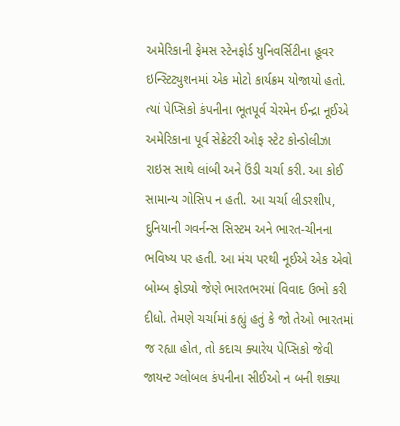અમેરિકાની ફેમસ સ્ટેનફોર્ડ યુનિવર્સિટીના હૂવર ઇન્સ્ટિટ્યુશનમાં એક મોટો કાર્યક્રમ યોજાયો હતો. ત્યાં પેપ્સિકો કંપનીના ભૂતપૂર્વ ચેરમેન ઈન્દ્રા નૂઈએ અમેરિકાના પૂર્વ સેક્રેટરી ઓફ સ્ટેટ કોન્ડોલીઝા રાઇસ સાથે લાંબી અને ઉંડી ચર્ચા કરી. આ કોઈ સામાન્ય ગોસિપ ન હતી. આ ચર્ચા લીડરશીપ, દુનિયાની ગવર્નન્સ સિસ્ટમ અને ભારત-ચીનના ભવિષ્ય પર હતી. આ મંચ પરથી નૂઈએ એક એવો બોમ્બ ફોડ્યો જેણે ભારતભરમાં વિવાદ ઉભો કરી દીધો. તેમણે ચર્ચામાં કહ્યું હતું કે જો તેઓ ભારતમાં જ રહ્યા હોત, તો કદાચ ક્યારેય પેપ્સિકો જેવી જાયન્ટ ગ્લોબલ કંપનીના સીઈઓ ન બની શક્યા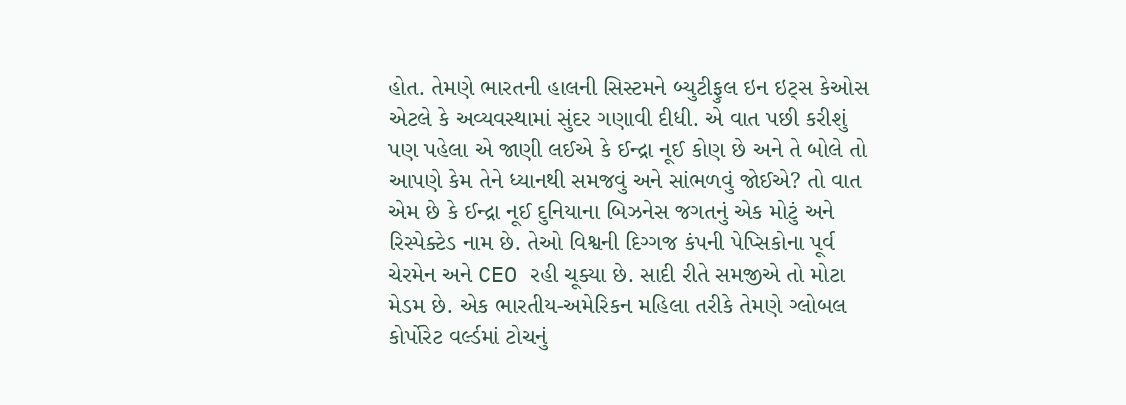હોત. તેમણે ભારતની હાલની સિસ્ટમને બ્યુટીફુલ ઇન ઇટ્સ કેઓસ એટલે કે અવ્યવસ્થામાં સુંદર ગણાવી દીધી. એ વાત પછી કરીશું પણ પહેલા એ જાણી લઈએ કે ઈન્દ્રા નૂઈ કોણ છે અને તે બોલે તો આપણે કેમ તેને ધ્યાનથી સમજવું અને સાંભળવું જોઈએ? તો વાત એમ છે કે ઈન્દ્રા નૂઈ દુનિયાના બિઝનેસ જગતનું એક મોટું અને રિસ્પેક્ટેડ નામ છે. તેઓ વિશ્વની દિગ્ગજ કંપની પેપ્સિકોના પૂર્વ ચેરમેન અને CEO રહી ચૂક્યા છે. સાદી રીતે સમજીએ તો મોટા મેડમ છે. એક ભારતીય-અમેરિકન મહિલા તરીકે તેમણે ગ્લોબલ કોર્પોરેટ વર્લ્ડમાં ટોચનું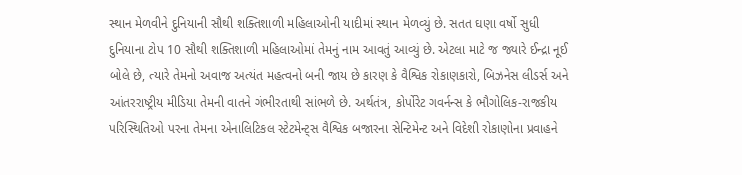સ્થાન મેળવીને દુનિયાની સૌથી શક્તિશાળી મહિલાઓની યાદીમાં સ્થાન મેળવ્યું છે. સતત ઘણા વર્ષો સુધી દુનિયાના ટોપ 10 સૌથી શક્તિશાળી મહિલાઓમાં તેમનું નામ આવતું આવ્યું છે. એટલા માટે જ જ્યારે ઈન્દ્રા નૂઈ બોલે છે, ત્યારે તેમનો અવાજ અત્યંત મહત્વનો બની જાય છે કારણ કે વૈશ્વિક રોકાણકારો, બિઝનેસ લીડર્સ અને આંતરરાષ્ટ્રીય મીડિયા તેમની વાતને ગંભીરતાથી સાંભળે છે. અર્થતંત્ર, કોર્પોરેટ ગવર્નન્સ કે ભૌગોલિક-રાજકીય પરિસ્થિતિઓ પરના તેમના એનાલિટિકલ સ્ટેટમેન્ટ્સ વૈશ્વિક બજારના સેન્ટિમેન્ટ અને વિદેશી રોકાણોના પ્રવાહને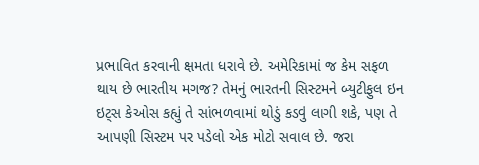પ્રભાવિત કરવાની ક્ષમતા ધરાવે છે. અમેરિકામાં જ કેમ સફળ થાય છે ભારતીય મગજ? તેમનું ભારતની સિસ્ટમને બ્યુટીફુલ ઇન ઇટ્સ કેઓસ કહ્યું તે સાંભળવામાં થોડું કડવું લાગી શકે, પણ તે આપણી સિસ્ટમ પર પડેલો એક મોટો સવાલ છે. જરા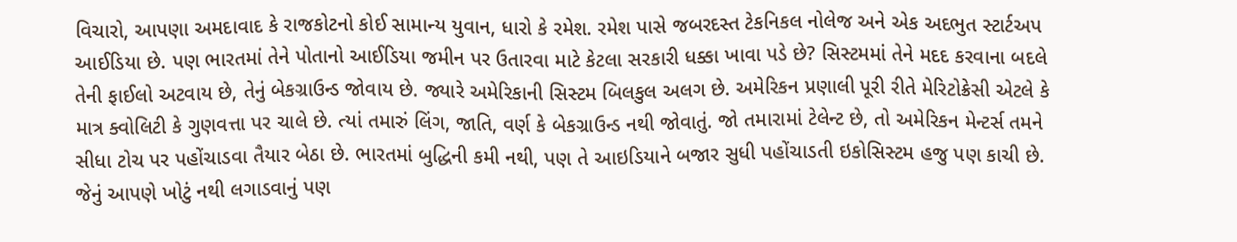વિચારો, આપણા અમદાવાદ કે રાજકોટનો કોઈ સામાન્ય યુવાન, ધારો કે રમેશ. રમેશ પાસે જબરદસ્ત ટેકનિકલ નોલેજ અને એક અદભુત સ્ટાર્ટઅપ આઈડિયા છે. પણ ભારતમાં તેને પોતાનો આઈડિયા જમીન પર ઉતારવા માટે કેટલા સરકારી ધક્કા ખાવા પડે છે? સિસ્ટમમાં તેને મદદ કરવાના બદલે તેની ફાઈલો અટવાય છે, તેનું બેકગ્રાઉન્ડ જોવાય છે. જ્યારે અમેરિકાની સિસ્ટમ બિલકુલ અલગ છે. અમેરિકન પ્રણાલી પૂરી રીતે મેરિટોક્રેસી એટલે કે માત્ર ક્વોલિટી કે ગુણવત્તા પર ચાલે છે. ત્યાં તમારું લિંગ, જાતિ, વર્ણ કે બેકગ્રાઉન્ડ નથી જોવાતું. જો તમારામાં ટેલેન્ટ છે, તો અમેરિકન મેન્ટર્સ તમને સીધા ટોચ પર પહોંચાડવા તૈયાર બેઠા છે. ભારતમાં બુદ્ધિની કમી નથી, પણ તે આઇડિયાને બજાર સુધી પહોંચાડતી ઇકોસિસ્ટમ હજુ પણ કાચી છે. જેનું આપણે ખોટું નથી લગાડવાનું પણ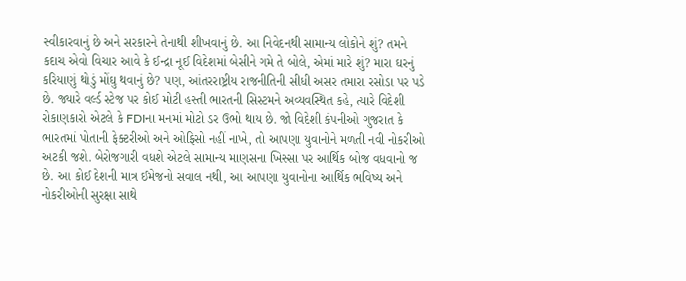સ્વીકારવાનું છે અને સરકારને તેનાથી શીખવાનું છે. આ નિવેદનથી સામાન્ય લોકોને શું? તમને કદાચ એવો વિચાર આવે કે ઈન્દ્રા નૂઈ વિદેશમાં બેસીને ગમે તે બોલે, એમાં મારે શું? મારા ઘરનું કરિયાણું થોડું મોંઘુ થવાનું છે? પણ, આંતરરાષ્ટ્રીય રાજનીતિની સીધી અસર તમારા રસોડા પર પડે છે. જ્યારે વર્લ્ડ સ્ટેજ પર કોઈ મોટી હસ્તી ભારતની સિસ્ટમને અવ્યવસ્થિત કહે, ત્યારે વિદેશી રોકાણકારો એટલે કે FDIના મનમાં મોટો ડર ઉભો થાય છે. જો વિદેશી કંપનીઓ ગુજરાત કે ભારતમાં પોતાની ફેક્ટરીઓ અને ઓફિસો નહીં નાખે, તો આપણા યુવાનોને મળતી નવી નોકરીઓ અટકી જશે. બેરોજગારી વધશે એટલે સામાન્ય માણસના ખિસ્સા પર આર્થિક બોજ વધવાનો જ છે. આ કોઈ દેશની માત્ર ઈમેજનો સવાલ નથી, આ આપણા યુવાનોના આર્થિક ભવિષ્ય અને નોકરીઓની સુરક્ષા સાથે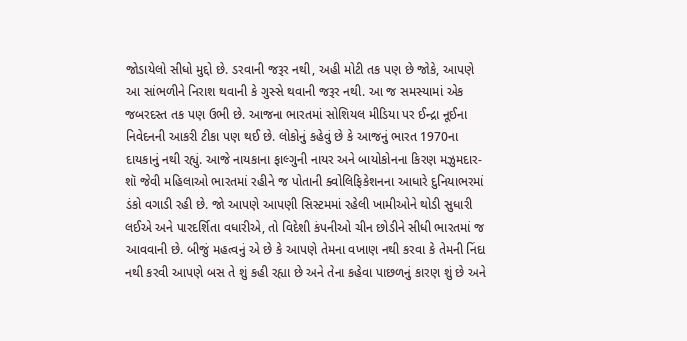જોડાયેલો સીધો મુદ્દો છે. ડરવાની જરૂર નથી, અહી મોટી તક પણ છે જોકે, આપણે આ સાંભળીને નિરાશ થવાની કે ગુસ્સે થવાની જરૂર નથી. આ જ સમસ્યામાં એક જબરદસ્ત તક પણ ઉભી છે. આજના ભારતમાં સોશિયલ મીડિયા પર ઈન્દ્રા નૂઈના નિવેદનની આકરી ટીકા પણ થઈ છે. લોકોનું કહેવું છે કે આજનું ભારત 1970ના દાયકાનું નથી રહ્યું. આજે નાયકાના ફાલ્ગુની નાયર અને બાયોકોનના કિરણ મઝુમદાર-શૉ જેવી મહિલાઓ ભારતમાં રહીને જ પોતાની ક્વોલિફિકેશનના આધારે દુનિયાભરમાં ડંકો વગાડી રહી છે. જો આપણે આપણી સિસ્ટમમાં રહેલી ખામીઓને થોડી સુધારી લઈએ અને પારદર્શિતા વધારીએ, તો વિદેશી કંપનીઓ ચીન છોડીને સીધી ભારતમાં જ આવવાની છે. બીજું મહત્વનું એ છે કે આપણે તેમના વખાણ નથી કરવા કે તેમની નિંદા નથી કરવી આપણે બસ તે શું કહી રહ્યા છે અને તેના કહેવા પાછળનું કારણ શું છે અને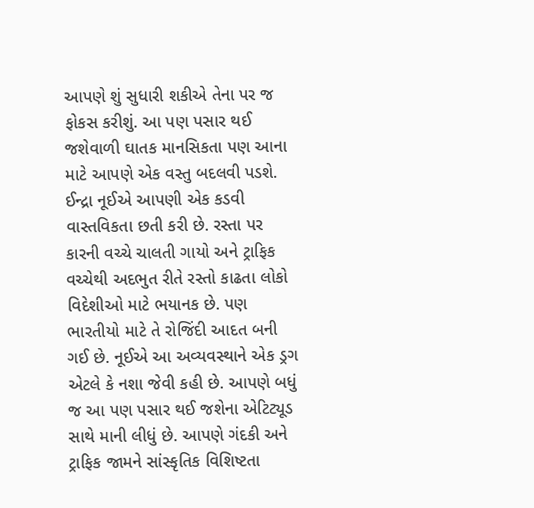આપણે શું સુધારી શકીએ તેના પર જ ફોકસ કરીશું. આ પણ પસાર થઈ જશેવાળી ઘાતક માનસિકતા પણ આના માટે આપણે એક વસ્તુ બદલવી પડશે. ઈન્દ્રા નૂઈએ આપણી એક કડવી વાસ્તવિકતા છતી કરી છે. રસ્તા પર કારની વચ્ચે ચાલતી ગાયો અને ટ્રાફિક વચ્ચેથી અદભુત રીતે રસ્તો કાઢતા લોકો વિદેશીઓ માટે ભયાનક છે. પણ ભારતીયો માટે તે રોજિંદી આદત બની ગઈ છે. નૂઈએ આ અવ્યવસ્થાને એક ડ્રગ એટલે કે નશા જેવી કહી છે. આપણે બધું જ આ પણ પસાર થઈ જશેના એટિટ્યૂડ સાથે માની લીધું છે. આપણે ગંદકી અને ટ્રાફિક જામને સાંસ્કૃતિક વિશિષ્ટતા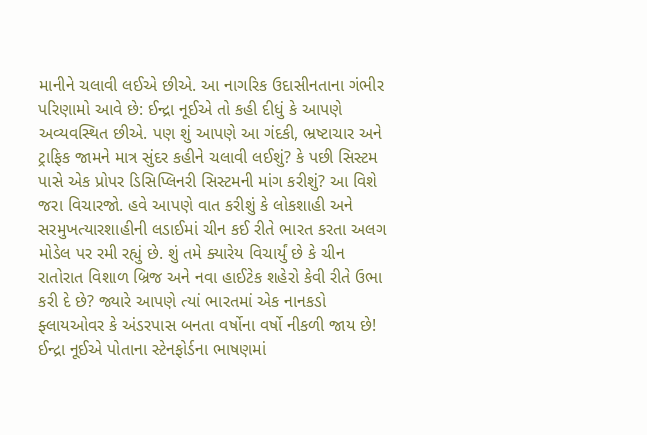માનીને ચલાવી લઈએ છીએ. આ નાગરિક ઉદાસીનતાના ગંભીર પરિણામો આવે છે: ઈન્દ્રા નૂઈએ તો કહી દીધું કે આપણે અવ્યવસ્થિત છીએ. પણ શું આપણે આ ગંદકી, ભ્રષ્ટાચાર અને ટ્રાફિક જામને માત્ર સુંદર કહીને ચલાવી લઈશું? કે પછી સિસ્ટમ પાસે એક પ્રોપર ડિસિપ્લિનરી સિસ્ટમની માંગ કરીશું? આ વિશે જરા વિચારજો. હવે આપણે વાત કરીશું કે લોકશાહી અને સરમુખત્યારશાહીની લડાઈમાં ચીન કઈ રીતે ભારત કરતા અલગ મોડેલ પર રમી રહ્યું છે. શું તમે ક્યારેય વિચાર્યું છે કે ચીન રાતોરાત વિશાળ બ્રિજ અને નવા હાઈટેક શહેરો કેવી રીતે ઉભા કરી દે છે? જ્યારે આપણે ત્યાં ભારતમાં એક નાનકડો ફ્લાયઓવર કે અંડરપાસ બનતા વર્ષોના વર્ષો નીકળી જાય છે! ઈન્દ્રા નૂઈએ પોતાના સ્ટેનફોર્ડના ભાષણમાં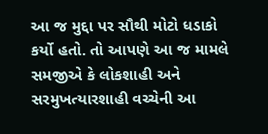આ જ મુદ્દા પર સૌથી મોટો ધડાકો કર્યો હતો. તો આપણે આ જ મામલે સમજીએ કે લોકશાહી અને સરમુખત્યારશાહી વચ્ચેની આ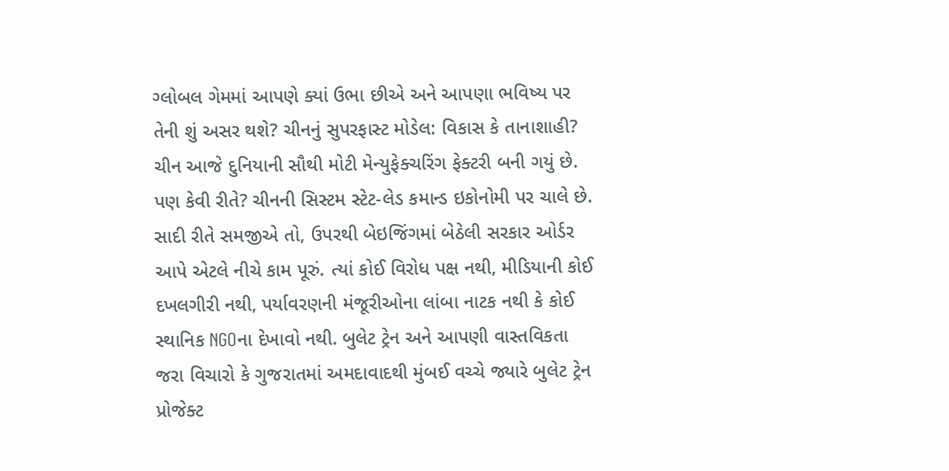ગ્લોબલ ગેમમાં આપણે ક્યાં ઉભા છીએ અને આપણા ભવિષ્ય પર તેની શું અસર થશે? ચીનનું સુપરફાસ્ટ મોડેલ: વિકાસ કે તાનાશાહી? ચીન આજે દુનિયાની સૌથી મોટી મેન્યુફેક્ચરિંગ ફેક્ટરી બની ગયું છે. પણ કેવી રીતે? ચીનની સિસ્ટમ સ્ટેટ-લેડ કમાન્ડ ઇકોનોમી પર ચાલે છે. સાદી રીતે સમજીએ તો, ઉપરથી બેઇજિંગમાં બેઠેલી સરકાર ઓર્ડર આપે એટલે નીચે કામ પૂરું. ત્યાં કોઈ વિરોધ પક્ષ નથી, મીડિયાની કોઈ દખલગીરી નથી, પર્યાવરણની મંજૂરીઓના લાંબા નાટક નથી કે કોઈ સ્થાનિક NGOના દેખાવો નથી. બુલેટ ટ્રેન અને આપણી વાસ્તવિકતા જરા વિચારો કે ગુજરાતમાં અમદાવાદથી મુંબઈ વચ્ચે જ્યારે બુલેટ ટ્રેન પ્રોજેક્ટ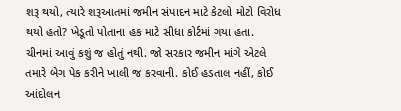શરૂ થયો, ત્યારે શરૂઆતમાં જમીન સંપાદન માટે કેટલો મોટો વિરોધ થયો હતો? ખેડૂતો પોતાના હક માટે સીધા કોર્ટમાં ગયા હતા. ચીનમાં આવું કશું જ હોતું નથી. જો સરકાર જમીન માંગે એટલે તમારે બેગ પેક કરીને ખાલી જ કરવાની. કોઈ હડતાલ નહીં, કોઈ આંદોલન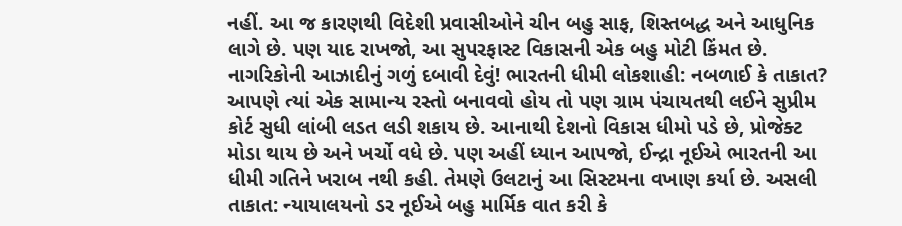નહીં. આ જ કારણથી વિદેશી પ્રવાસીઓને ચીન બહુ સાફ, શિસ્તબદ્ધ અને આધુનિક લાગે છે. પણ યાદ રાખજો, આ સુપરફાસ્ટ વિકાસની એક બહુ મોટી કિંમત છે. નાગરિકોની આઝાદીનું ગળું દબાવી દેવું! ભારતની ધીમી લોકશાહી: નબળાઈ કે તાકાત? આપણે ત્યાં એક સામાન્ય રસ્તો બનાવવો હોય તો પણ ગ્રામ પંચાયતથી લઈને સુપ્રીમ કોર્ટ સુધી લાંબી લડત લડી શકાય છે. આનાથી દેશનો વિકાસ ધીમો પડે છે, પ્રોજેક્ટ મોડા થાય છે અને ખર્ચો વધે છે. પણ અહીં ધ્યાન આપજો, ઈન્દ્રા નૂઈએ ભારતની આ ધીમી ગતિને ખરાબ નથી કહી. તેમણે ઉલટાનું આ સિસ્ટમના વખાણ કર્યા છે. અસલી તાકાત: ન્યાયાલયનો ડર નૂઈએ બહુ માર્મિક વાત કરી કે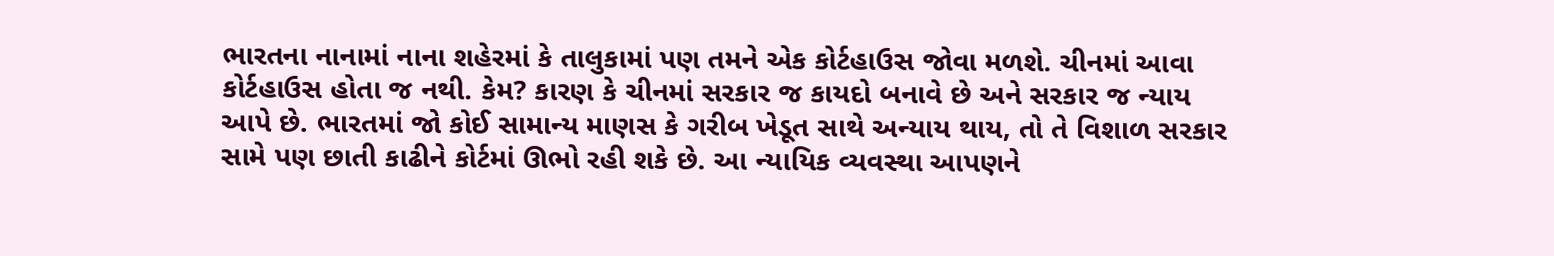ભારતના નાનામાં નાના શહેરમાં કે તાલુકામાં પણ તમને એક કોર્ટહાઉસ જોવા મળશે. ચીનમાં આવા કોર્ટહાઉસ હોતા જ નથી. કેમ? કારણ કે ચીનમાં સરકાર જ કાયદો બનાવે છે અને સરકાર જ ન્યાય આપે છે. ભારતમાં જો કોઈ સામાન્ય માણસ કે ગરીબ ખેડૂત સાથે અન્યાય થાય, તો તે વિશાળ સરકાર સામે પણ છાતી કાઢીને કોર્ટમાં ઊભો રહી શકે છે. આ ન્યાયિક વ્યવસ્થા આપણને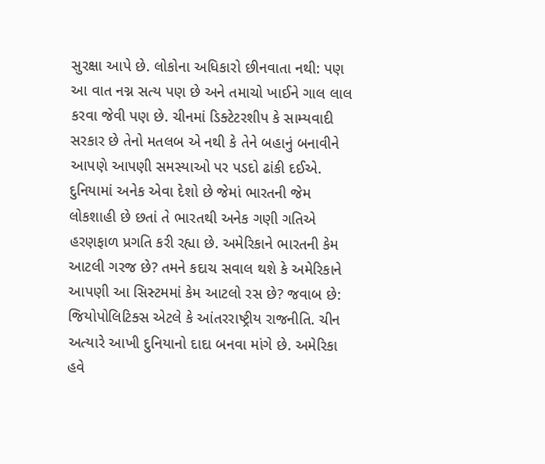સુરક્ષા આપે છે. લોકોના અધિકારો છીનવાતા નથી: પણ આ વાત નગ્ન સત્ય પણ છે અને તમાચો ખાઈને ગાલ લાલ કરવા જેવી પણ છે. ચીનમાં ડિક્ટેટરશીપ કે સામ્યવાદી સરકાર છે તેનો મતલબ એ નથી કે તેને બહાનું બનાવીને આપણે આપણી સમસ્યાઓ પર પડદો ઢાંકી દઈએ. દુનિયામાં અનેક એવા દેશો છે જેમાં ભારતની જેમ લોકશાહી છે છતાં તે ભારતથી અનેક ગણી ગતિએ હરણફાળ પ્રગતિ કરી રહ્યા છે. અમેરિકાને ભારતની કેમ આટલી ગરજ છે? તમને કદાચ સવાલ થશે કે અમેરિકાને આપણી આ સિસ્ટમમાં કેમ આટલો રસ છે? જવાબ છે: જિયોપોલિટિક્સ એટલે કે આંતરરાષ્ટ્રીય રાજનીતિ. ચીન અત્યારે આખી દુનિયાનો દાદા બનવા માંગે છે. અમેરિકા હવે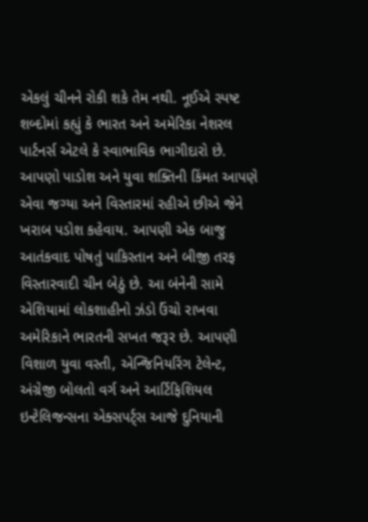એકલું ચીનને રોકી શકે તેમ નથી. નૂઈએ સ્પષ્ટ શબ્દોમાં કહ્યું કે ભારત અને અમેરિકા નેશરલ પાર્ટનર્સ એટલે કે સ્વાભાવિક ભાગીદારો છે. આપણો પાડોશ અને યુવા શક્તિની કિંમત આપણે એવા જગ્યા અને વિસ્તારમાં રહીએ છીએ જેને ખરાબ પડોશ કહેવાય. આપણી એક બાજુ આતંકવાદ પોષતું પાકિસ્તાન અને બીજી તરફ વિસ્તારવાદી ચીન બેઠું છે. આ બંનેની સામે એશિયામાં લોકશાહીનો ઝંડો ઉંચો રાખવા અમેરિકાને ભારતની સખત જરૂર છે. આપણી વિશાળ યુવા વસ્તી, એન્જિનિયરિંગ ટેલેન્ટ, અંગ્રેજી બોલતો વર્ગ અને આર્ટિફિશિયલ ઇન્ટેલિજન્સના એક્સપર્ટ્સ આજે દુનિયાની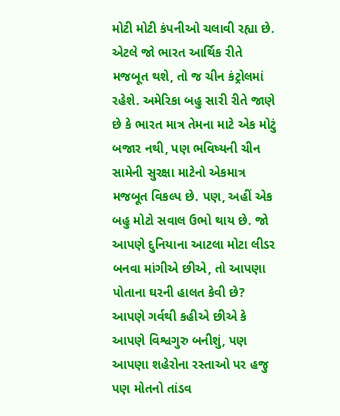મોટી મોટી કંપનીઓ ચલાવી રહ્યા છે. એટલે જો ભારત આર્થિક રીતે મજબૂત થશે, તો જ ચીન કંટ્રોલમાં રહેશે. અમેરિકા બહુ સારી રીતે જાણે છે કે ભારત માત્ર તેમના માટે એક મોટું બજાર નથી, પણ ભવિષ્યની ચીન સામેની સુરક્ષા માટેનો એકમાત્ર મજબૂત વિકલ્પ છે. પણ, અહીં એક બહુ મોટો સવાલ ઉભો થાય છે. જો આપણે દુનિયાના આટલા મોટા લીડર બનવા માંગીએ છીએ, તો આપણા પોતાના ઘરની હાલત કેવી છે? આપણે ગર્વથી કહીએ છીએ કે આપણે વિશ્વગુરુ બનીશું, પણ આપણા શહેરોના રસ્તાઓ પર હજુ પણ મોતનો તાંડવ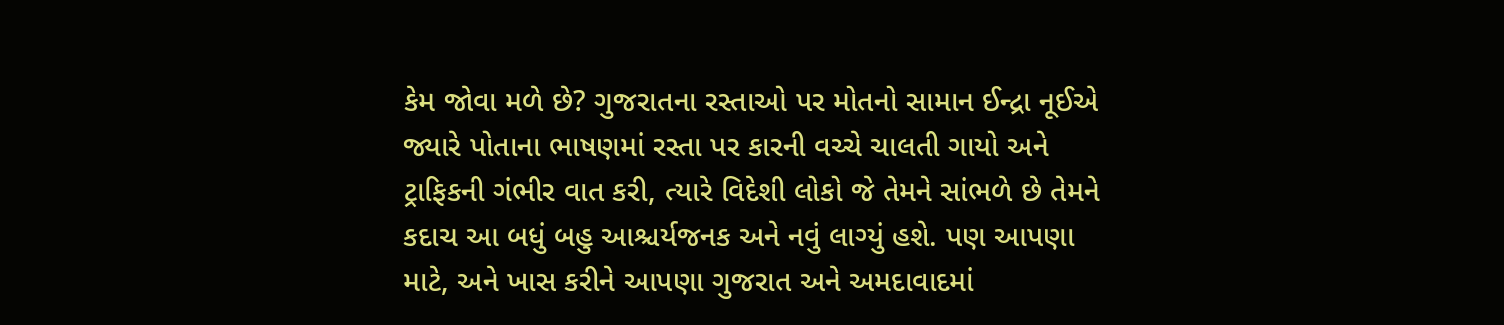કેમ જોવા મળે છે? ગુજરાતના રસ્તાઓ પર મોતનો સામાન ઈન્દ્રા નૂઈએ જ્યારે પોતાના ભાષણમાં રસ્તા પર કારની વચ્ચે ચાલતી ગાયો અને ટ્રાફિકની ગંભીર વાત કરી, ત્યારે વિદેશી લોકો જે તેમને સાંભળે છે તેમને કદાચ આ બધું બહુ આશ્ચર્યજનક અને નવું લાગ્યું હશે. પણ આપણા માટે, અને ખાસ કરીને આપણા ગુજરાત અને અમદાવાદમાં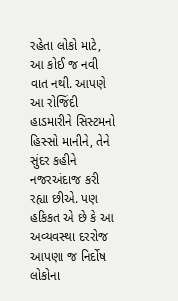રહેતા લોકો માટે, આ કોઈ જ નવી વાત નથી. આપણે આ રોજિંદી હાડમારીને સિસ્ટમનો હિસ્સો માનીને, તેને સુંદર કહીને નજરઅંદાજ કરી રહ્યા છીએ. પણ હકિકત એ છે કે આ અવ્યવસ્થા દરરોજ આપણા જ નિર્દોષ લોકોના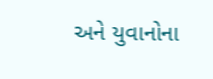અને યુવાનોના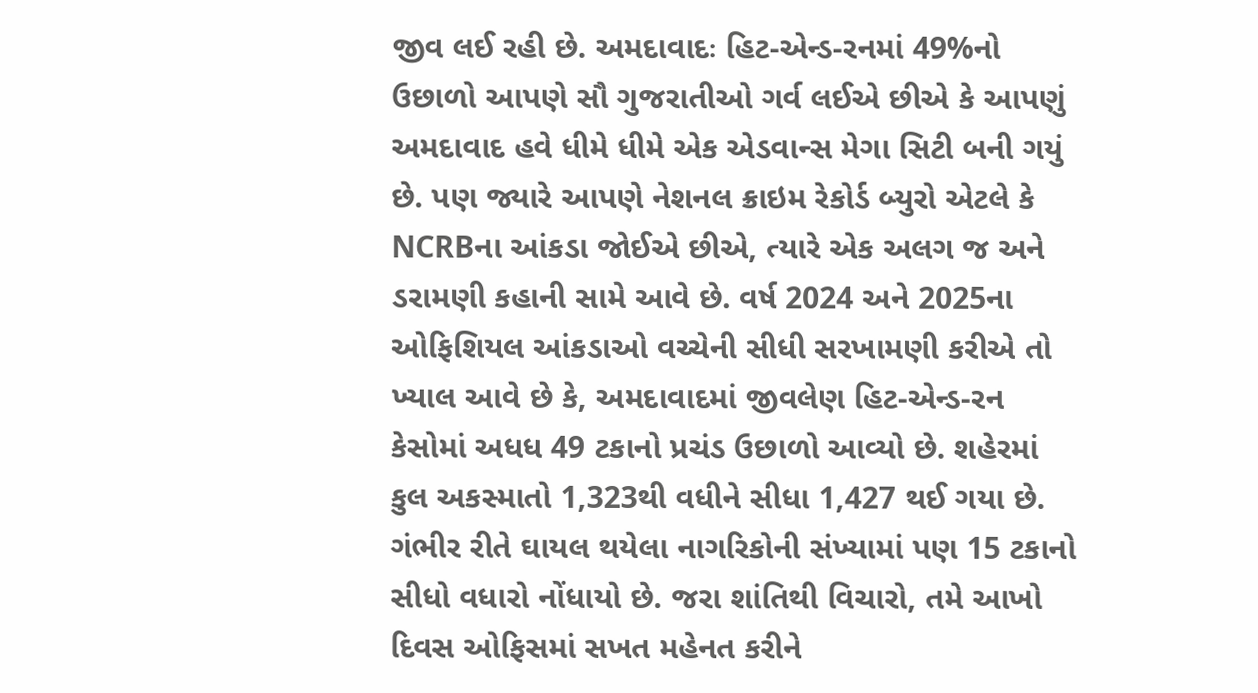જીવ લઈ રહી છે. અમદાવાદઃ હિટ-એન્ડ-રનમાં 49%નો ઉછાળો આપણે સૌ ગુજરાતીઓ ગર્વ લઈએ છીએ કે આપણું અમદાવાદ હવે ધીમે ધીમે એક એડવાન્સ મેગા સિટી બની ગયું છે. પણ જ્યારે આપણે નેશનલ ક્રાઇમ રેકોર્ડ બ્યુરો એટલે કે NCRBના આંકડા જોઈએ છીએ, ત્યારે એક અલગ જ અને ડરામણી કહાની સામે આવે છે. વર્ષ 2024 અને 2025ના ઓફિશિયલ આંકડાઓ વચ્ચેની સીધી સરખામણી કરીએ તો ખ્યાલ આવે છે કે, અમદાવાદમાં જીવલેણ હિટ-એન્ડ-રન કેસોમાં અધધ 49 ટકાનો પ્રચંડ ઉછાળો આવ્યો છે. શહેરમાં કુલ અકસ્માતો 1,323થી વધીને સીધા 1,427 થઈ ગયા છે. ગંભીર રીતે ઘાયલ થયેલા નાગરિકોની સંખ્યામાં પણ 15 ટકાનો સીધો વધારો નોંધાયો છે. જરા શાંતિથી વિચારો, તમે આખો દિવસ ઓફિસમાં સખત મહેનત કરીને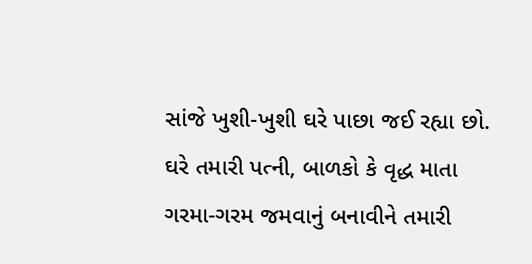સાંજે ખુશી-ખુશી ઘરે પાછા જઈ રહ્યા છો. ઘરે તમારી પત્ની, બાળકો કે વૃદ્ધ માતા ગરમા-ગરમ જમવાનું બનાવીને તમારી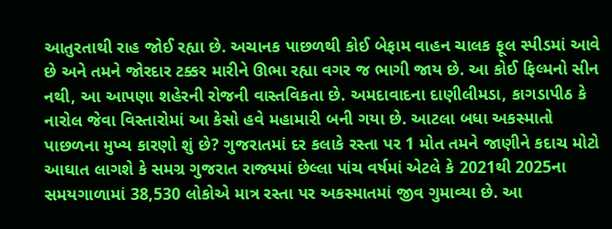આતુરતાથી રાહ જોઈ રહ્યા છે. અચાનક પાછળથી કોઈ બેફામ વાહન ચાલક ફૂલ સ્પીડમાં આવે છે અને તમને જોરદાર ટક્કર મારીને ઊભા રહ્યા વગર જ ભાગી જાય છે. આ કોઈ ફિલ્મનો સીન નથી, આ આપણા શહેરની રોજની વાસ્તવિકતા છે. અમદાવાદના દાણીલીમડા, કાગડાપીઠ કે નારોલ જેવા વિસ્તારોમાં આ કેસો હવે મહામારી બની ગયા છે. આટલા બધા અકસ્માતો પાછળના મુખ્ય કારણો શું છે? ગુજરાતમાં દર કલાકે રસ્તા પર 1 મોત તમને જાણીને કદાચ મોટો આઘાત લાગશે કે સમગ્ર ગુજરાત રાજ્યમાં છેલ્લા પાંચ વર્ષમાં એટલે કે 2021થી 2025ના સમયગાળામાં 38,530 લોકોએ માત્ર રસ્તા પર અકસ્માતમાં જીવ ગુમાવ્યા છે. આ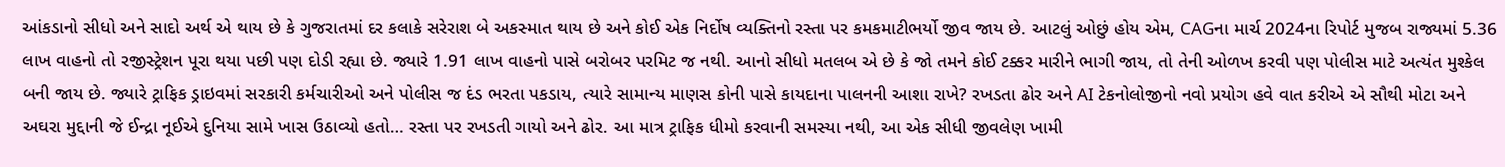આંકડાનો સીધો અને સાદો અર્થ એ થાય છે કે ગુજરાતમાં દર કલાકે સરેરાશ બે અકસ્માત થાય છે અને કોઈ એક નિર્દોષ વ્યક્તિનો રસ્તા પર કમકમાટીભર્યો જીવ જાય છે. આટલું ઓછું હોય એમ, CAGના માર્ચ 2024ના રિપોર્ટ મુજબ રાજ્યમાં 5.36 લાખ વાહનો તો રજીસ્ટ્રેશન પૂરા થયા પછી પણ દોડી રહ્યા છે. જ્યારે 1.91 લાખ વાહનો પાસે બરોબર પરમિટ જ નથી. આનો સીધો મતલબ એ છે કે જો તમને કોઈ ટક્કર મારીને ભાગી જાય, તો તેની ઓળખ કરવી પણ પોલીસ માટે અત્યંત મુશ્કેલ બની જાય છે. જ્યારે ટ્રાફિક ડ્રાઇવમાં સરકારી કર્મચારીઓ અને પોલીસ જ દંડ ભરતા પકડાય, ત્યારે સામાન્ય માણસ કોની પાસે કાયદાના પાલનની આશા રાખે? રખડતા ઢોર અને AI ટેકનોલોજીનો નવો પ્રયોગ હવે વાત કરીએ એ સૌથી મોટા અને અઘરા મુદ્દાની જે ઈન્દ્રા નૂઈએ દુનિયા સામે ખાસ ઉઠાવ્યો હતો… રસ્તા પર રખડતી ગાયો અને ઢોર. આ માત્ર ટ્રાફિક ધીમો કરવાની સમસ્યા નથી, આ એક સીધી જીવલેણ ખામી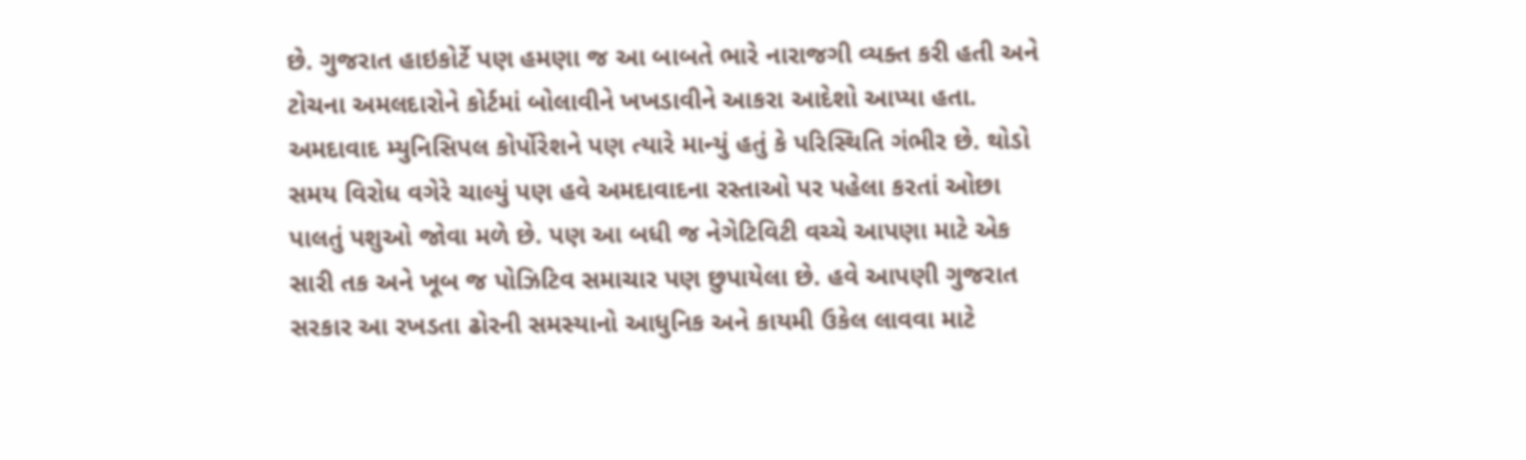છે. ગુજરાત હાઇકોર્ટે પણ હમણા જ આ બાબતે ભારે નારાજગી વ્યક્ત કરી હતી અને ટોચના અમલદારોને કોર્ટમાં બોલાવીને ખખડાવીને આકરા આદેશો આપ્યા હતા. અમદાવાદ મ્યુનિસિપલ કોર્પોરેશને પણ ત્યારે માન્યું હતું કે પરિસ્થિતિ ગંભીર છે. થોડો સમય વિરોધ વગેરે ચાલ્યું પણ હવે અમદાવાદના રસ્તાઓ પર પહેલા કરતાં ઓછા પાલતું પશુઓ જોવા મળે છે. પણ આ બધી જ નેગેટિવિટી વચ્ચે આપણા માટે એક સારી તક અને ખૂબ જ પોઝિટિવ સમાચાર પણ છુપાયેલા છે. હવે આપણી ગુજરાત સરકાર આ રખડતા ઢોરની સમસ્યાનો આધુનિક અને કાયમી ઉકેલ લાવવા માટે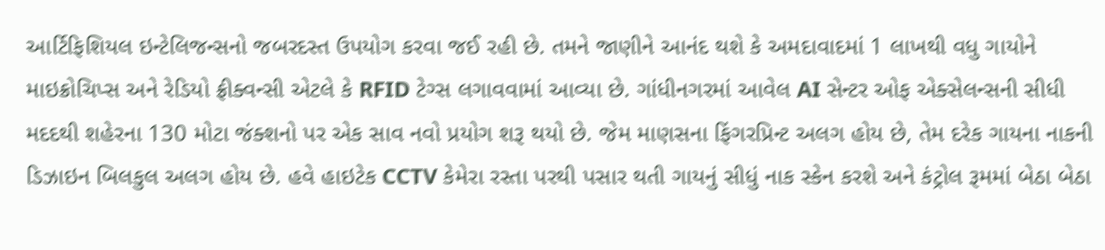આર્ટિફિશિયલ ઇન્ટેલિજન્સનો જબરદસ્ત ઉપયોગ કરવા જઈ રહી છે. તમને જાણીને આનંદ થશે કે અમદાવાદમાં 1 લાખથી વધુ ગાયોને માઇક્રોચિપ્સ અને રેડિયો ફ્રીક્વન્સી એટલે કે RFID ટેગ્સ લગાવવામાં આવ્યા છે. ગાંધીનગરમાં આવેલ AI સેન્ટર ઓફ એક્સેલન્સની સીધી મદદથી શહેરના 130 મોટા જંક્શનો પર એક સાવ નવો પ્રયોગ શરૂ થયો છે. જેમ માણસના ફિંગરપ્રિન્ટ અલગ હોય છે, તેમ દરેક ગાયના નાકની ડિઝાઇન બિલકુલ અલગ હોય છે. હવે હાઇટેક CCTV કેમેરા રસ્તા પરથી પસાર થતી ગાયનું સીધું નાક સ્કેન કરશે અને કંટ્રોલ રૂમમાં બેઠા બેઠા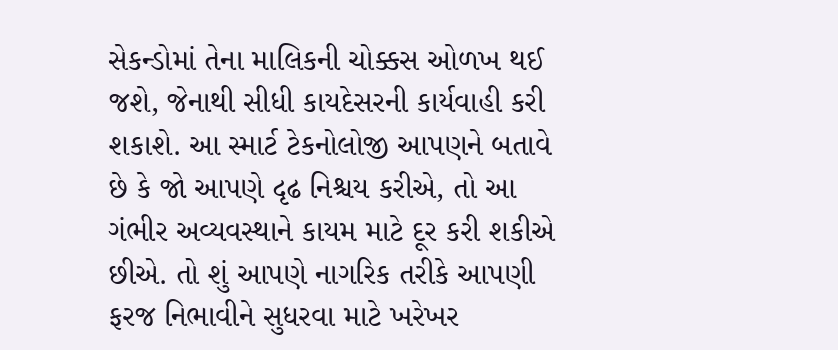સેકન્ડોમાં તેના માલિકની ચોક્કસ ઓળખ થઈ જશે, જેનાથી સીધી કાયદેસરની કાર્યવાહી કરી શકાશે. આ સ્માર્ટ ટેકનોલોજી આપણને બતાવે છે કે જો આપણે દૃઢ નિશ્ચય કરીએ, તો આ ગંભીર અવ્યવસ્થાને કાયમ માટે દૂર કરી શકીએ છીએ. તો શું આપણે નાગરિક તરીકે આપણી ફરજ નિભાવીને સુધરવા માટે ખરેખર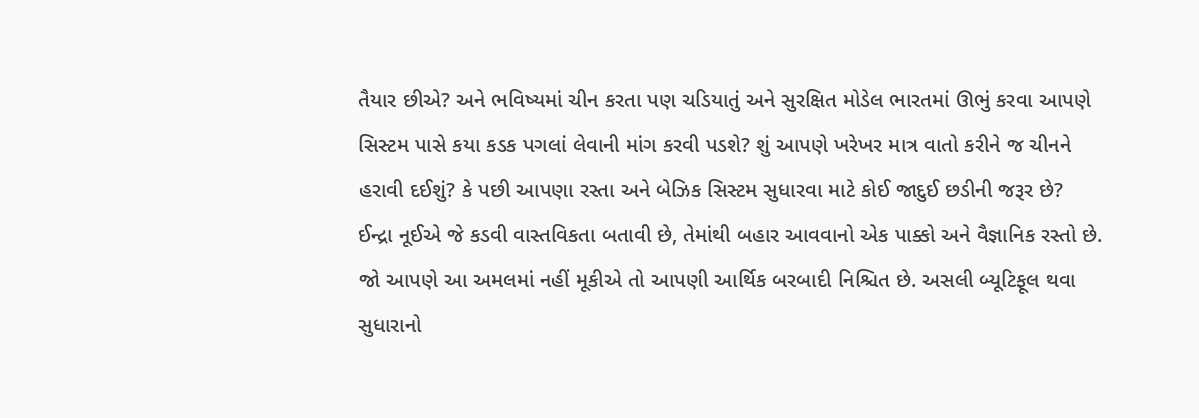તૈયાર છીએ? અને ભવિષ્યમાં ચીન કરતા પણ ચડિયાતું અને સુરક્ષિત મોડેલ ભારતમાં ઊભું કરવા આપણે સિસ્ટમ પાસે કયા કડક પગલાં લેવાની માંગ કરવી પડશે? શું આપણે ખરેખર માત્ર વાતો કરીને જ ચીનને હરાવી દઈશું? કે પછી આપણા રસ્તા અને બેઝિક સિસ્ટમ સુધારવા માટે કોઈ જાદુઈ છડીની જરૂર છે? ઈન્દ્રા નૂઈએ જે કડવી વાસ્તવિકતા બતાવી છે, તેમાંથી બહાર આવવાનો એક પાક્કો અને વૈજ્ઞાનિક રસ્તો છે. જો આપણે આ અમલમાં નહીં મૂકીએ તો આપણી આર્થિક બરબાદી નિશ્ચિત છે. અસલી બ્યૂટિફૂલ થવા સુધારાનો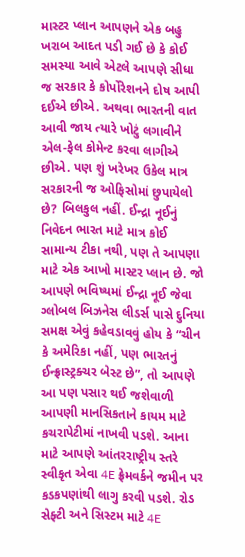માસ્ટર પ્લાન આપણને એક બહુ ખરાબ આદત પડી ગઈ છે કે કોઈ સમસ્યા આવે એટલે આપણે સીધા જ સરકાર કે કોર્પોરેશનને દોષ આપી દઈએ છીએ. અથવા ભારતની વાત આવી જાય ત્યારે ખોટું લગાવીને એલ-ફેલ કોમેન્ટ કરવા લાગીએ છીએ. પણ શું ખરેખર ઉકેલ માત્ર સરકારની જ ઓફિસોમાં છુપાયેલો છે? બિલકુલ નહીં. ઈન્દ્રા નૂઈનું નિવેદન ભારત માટે માત્ર કોઈ સામાન્ય ટીકા નથી, પણ તે આપણા માટે એક આખો માસ્ટર પ્લાન છે. જો આપણે ભવિષ્યમાં ઈન્દ્રા નૂઈ જેવા ગ્લોબલ બિઝનેસ લીડર્સ પાસે દુનિયા સમક્ષ એવું કહેવડાવવું હોય કે “ચીન કે અમેરિકા નહીં, પણ ભારતનું ઈન્ફ્રાસ્ટ્રક્ચર બેસ્ટ છે”, તો આપણે આ પણ પસાર થઈ જશેવાળી આપણી માનસિકતાને કાયમ માટે કચરાપેટીમાં નાખવી પડશે. આના માટે આપણે આંતરરાષ્ટ્રીય સ્તરે સ્વીકૃત એવા 4E ફ્રેમવર્કને જમીન પર કડકપણાંથી લાગુ કરવી પડશે. રોડ સેફ્ટી અને સિસ્ટમ માટે 4E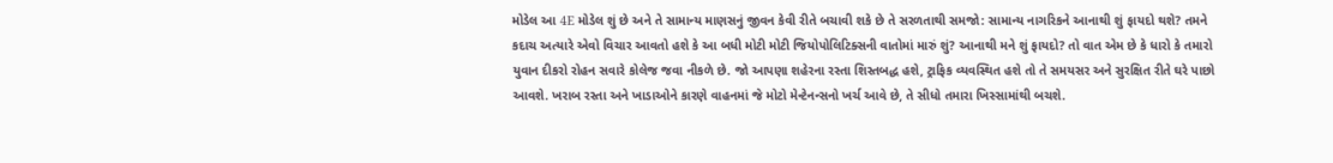મોડેલ આ 4E મોડેલ શું છે અને તે સામાન્ય માણસનું જીવન કેવી રીતે બચાવી શકે છે તે સરળતાથી સમજો: સામાન્ય નાગરિકને આનાથી શું ફાયદો થશે? તમને કદાચ અત્યારે એવો વિચાર આવતો હશે કે આ બધી મોટી મોટી જિયોપોલિટિક્સની વાતોમાં મારું શું? આનાથી મને શું ફાયદો? તો વાત એમ છે કે ધારો કે તમારો યુવાન દીકરો રોહન સવારે કોલેજ જવા નીકળે છે. જો આપણા શહેરના રસ્તા શિસ્તબદ્ધ હશે, ટ્રાફિક વ્યવસ્થિત હશે તો તે સમયસર અને સુરક્ષિત રીતે ઘરે પાછો આવશે. ખરાબ રસ્તા અને ખાડાઓને કારણે વાહનમાં જે મોટો મેન્ટેનન્સનો ખર્ચ આવે છે, તે સીધો તમારા ખિસ્સામાંથી બચશે.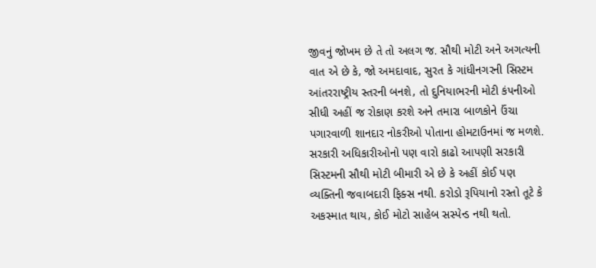જીવનું જોખમ છે તે તો અલગ જ. સૌથી મોટી અને અગત્યની વાત એ છે કે, જો અમદાવાદ, સુરત કે ગાંધીનગરની સિસ્ટમ આંતરરાષ્ટ્રીય સ્તરની બનશે, તો દુનિયાભરની મોટી કંપનીઓ સીધી અહીં જ રોકાણ કરશે અને તમારા બાળકોને ઉંચા પગારવાળી શાનદાર નોકરીઓ પોતાના હોમટાઉનમાં જ મળશે. સરકારી અધિકારીઓનો પણ વારો કાઢો આપણી સરકારી સિસ્ટમની સૌથી મોટી બીમારી એ છે કે અહીં કોઈ પણ વ્યક્તિની જવાબદારી ફિક્સ નથી. કરોડો રૂપિયાનો રસ્તો તૂટે કે અકસ્માત થાય, કોઈ મોટો સાહેબ સસ્પેન્ડ નથી થતો.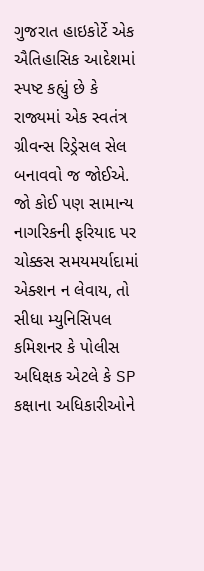ગુજરાત હાઇકોર્ટે એક ઐતિહાસિક આદેશમાં સ્પષ્ટ કહ્યું છે કે રાજ્યમાં એક સ્વતંત્ર ગ્રીવન્સ રિડ્રેસલ સેલ બનાવવો જ જોઈએ. જો કોઈ પણ સામાન્ય નાગરિકની ફરિયાદ પર ચોક્કસ સમયમર્યાદામાં એક્શન ન લેવાય, તો સીધા મ્યુનિસિપલ કમિશનર કે પોલીસ અધિક્ષક એટલે કે SP કક્ષાના અધિકારીઓને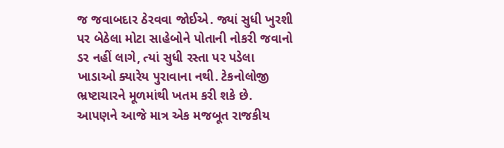જ જવાબદાર ઠેરવવા જોઈએ. જ્યાં સુધી ખુરશી પર બેઠેલા મોટા સાહેબોને પોતાની નોકરી જવાનો ડર નહીં લાગે, ત્યાં સુધી રસ્તા પર પડેલા ખાડાઓ ક્યારેય પુરાવાના નથી. ટેકનોલોજી ભ્રષ્ટાચારને મૂળમાંથી ખતમ કરી શકે છે. આપણને આજે માત્ર એક મજબૂત રાજકીય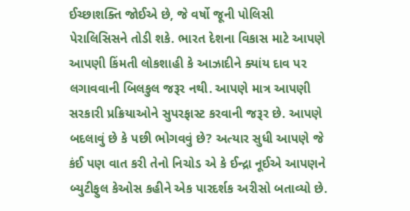ઈચ્છાશક્તિ જોઈએ છે, જે વર્ષો જૂની પોલિસી પેરાલિસિસને તોડી શકે. ભારત દેશના વિકાસ માટે આપણે આપણી કિંમતી લોકશાહી કે આઝાદીને ક્યાંય દાવ પર લગાવવાની બિલકુલ જરૂર નથી. આપણે માત્ર આપણી સરકારી પ્રક્રિયાઓને સુપરફાસ્ટ કરવાની જરૂર છે. આપણે બદલાવું છે કે પછી ભોગવવું છે? અત્યાર સુધી આપણે જે કંઈ પણ વાત કરી તેનો નિચોડ એ કે ઈન્દ્રા નૂઈએ આપણને બ્યુટીફુલ કેઓસ કહીને એક પારદર્શક અરીસો બતાવ્યો છે.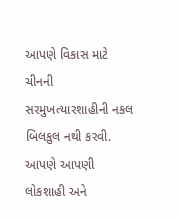આપણે વિકાસ માટે ચીનની સરમુખત્યારશાહીની નકલ બિલકુલ નથી કરવી. આપણે આપણી લોકશાહી અને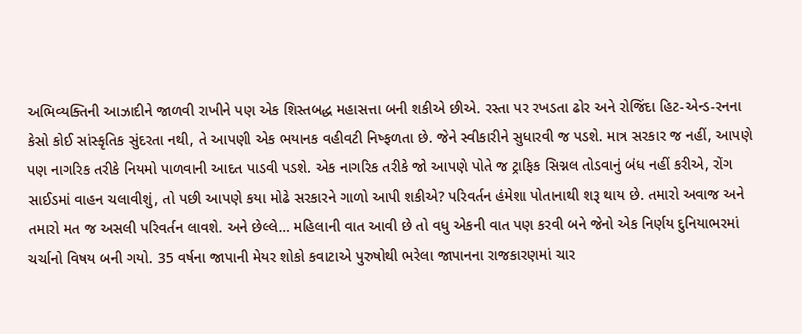અભિવ્યક્તિની આઝાદીને જાળવી રાખીને પણ એક શિસ્તબદ્ધ મહાસત્તા બની શકીએ છીએ. રસ્તા પર રખડતા ઢોર અને રોજિંદા હિટ-એન્ડ-રનના કેસો કોઈ સાંસ્કૃતિક સુંદરતા નથી, તે આપણી એક ભયાનક વહીવટી નિષ્ફળતા છે. જેને સ્વીકારીને સુધારવી જ પડશે. માત્ર સરકાર જ નહીં, આપણે પણ નાગરિક તરીકે નિયમો પાળવાની આદત પાડવી પડશે. એક નાગરિક તરીકે જો આપણે પોતે જ ટ્રાફિક સિગ્નલ તોડવાનું બંધ નહીં કરીએ, રોંગ સાઈડમાં વાહન ચલાવીશું, તો પછી આપણે કયા મોઢે સરકારને ગાળો આપી શકીએ? પરિવર્તન હંમેશા પોતાનાથી શરૂ થાય છે. તમારો અવાજ અને તમારો મત જ અસલી પરિવર્તન લાવશે. અને છેલ્લે… મહિલાની વાત આવી છે તો વધુ એકની વાત પણ કરવી બને જેનો એક નિર્ણય દુનિયાભરમાં ચર્ચાનો વિષય બની ગયો. 35 વર્ષના જાપાની મેયર શોકો કવાટાએ પુરુષોથી ભરેલા જાપાનના રાજકારણમાં ચાર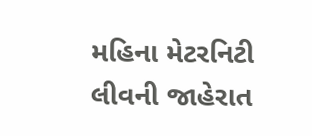મહિના મેટરનિટી લીવની જાહેરાત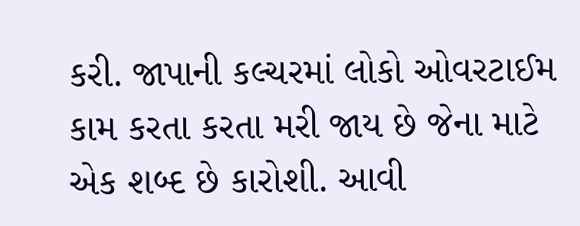કરી. જાપાની કલ્ચરમાં લોકો ઓવરટાઈમ કામ કરતા કરતા મરી જાય છે જેના માટે એક શબ્દ છે કારોશી. આવી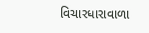વિચારધારાવાળા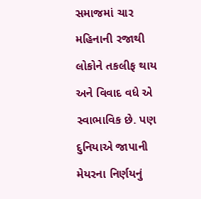સમાજમાં ચાર મહિનાની રજાથી લોકોને તકલીફ થાય અને વિવાદ વધે એ સ્વાભાવિક છે. પણ દુનિયાએ જાપાની મેયરના નિર્ણયનું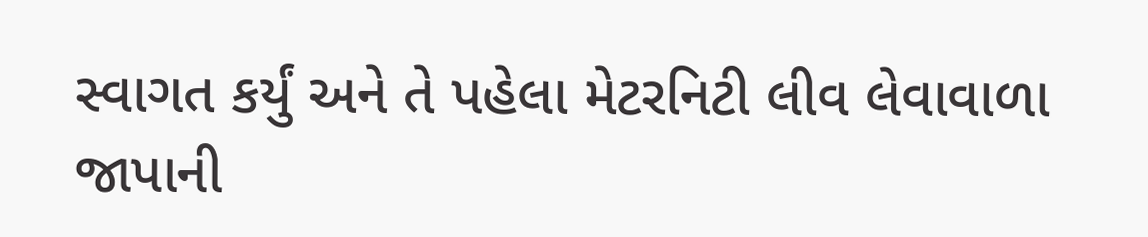સ્વાગત કર્યું અને તે પહેલા મેટરનિટી લીવ લેવાવાળા જાપાની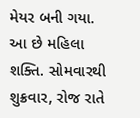મેયર બની ગયા. આ છે મહિલા શક્તિ. સોમવારથી શુક્રવાર, રોજ રાતે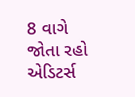8 વાગે જોતા રહો એડિટર્સ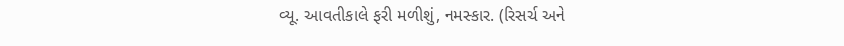વ્યૂ. આવતીકાલે ફરી મળીશું, નમસ્કાર. (રિસર્ચ અને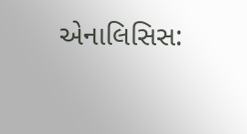એનાલિસિસ: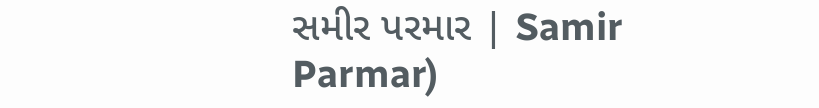સમીર પરમાર | Samir Parmar)